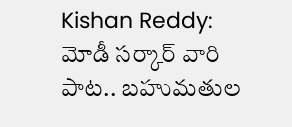Kishan Reddy: మోడీ సర్కార్ వారి పాట.. బహుమతుల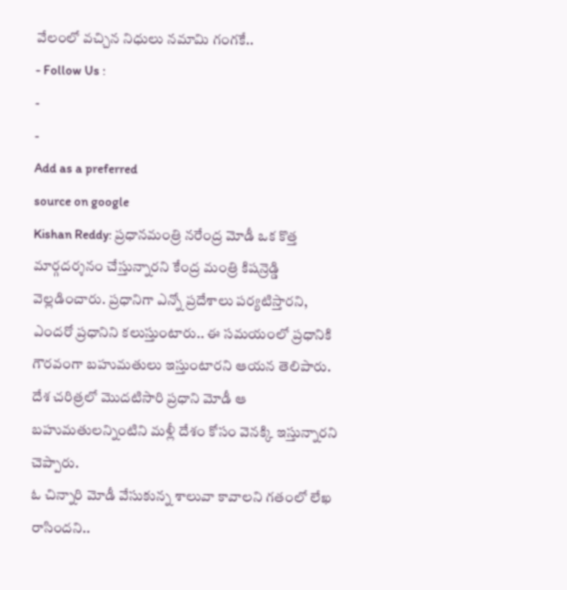వేలంలో వచ్చిన నిధులు నమామి గంగకే..
- Follow Us :
-
-
Add as a preferred
source on google
Kishan Reddy: ప్రధానమంత్రి నరేంద్ర మోడీ ఒక కొత్త మార్గదర్శనం చేస్తున్నారని కేంద్ర మంత్రి కిషన్రెడ్డి వెల్లడించారు. ప్రధానిగా ఎన్నో ప్రదేశాలు పర్యటిస్తారని, ఎందరో ప్రధానిని కలుస్తుంటారు.. ఈ సమయంలో ప్రధానికి గౌరవంగా బహుమతులు ఇస్తుంటారని ఆయన తెలిపారు. దేశ చరిత్రలో మొదటిసారి ప్రధాని మోడీ ఆ బహుమతులన్నింటిని మళ్లీ దేశం కోసం వెనక్కి ఇస్తున్నారని చెప్పారు.
ఓ చిన్నారి మోడీ వేసుకున్న శాలువా కావాలని గతంలో లేఖ రాసిందని..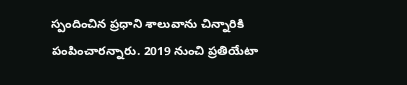స్పందించిన ప్రధాని శాలువాను చిన్నారికి పంపించారన్నారు. 2019 నుంచి ప్రతియేటా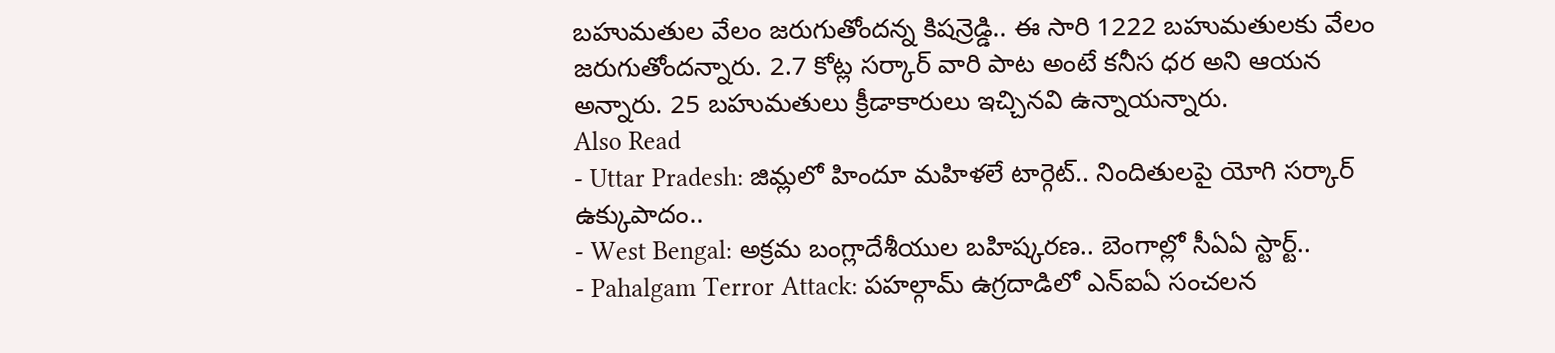బహుమతుల వేలం జరుగుతోందన్న కిషన్రెడ్డి.. ఈ సారి 1222 బహుమతులకు వేలం జరుగుతోందన్నారు. 2.7 కోట్ల సర్కార్ వారి పాట అంటే కనీస ధర అని ఆయన అన్నారు. 25 బహుమతులు క్రీడాకారులు ఇచ్చినవి ఉన్నాయన్నారు.
Also Read
- Uttar Pradesh: జిమ్లలో హిందూ మహిళలే టార్గెట్.. నిందితులపై యోగి సర్కార్ ఉక్కుపాదం..
- West Bengal: అక్రమ బంగ్లాదేశీయుల బహిష్కరణ.. బెంగాల్లో సీఏఏ స్టార్ట్..
- Pahalgam Terror Attack: పహల్గామ్ ఉగ్రదాడిలో ఎన్ఐఏ సంచలన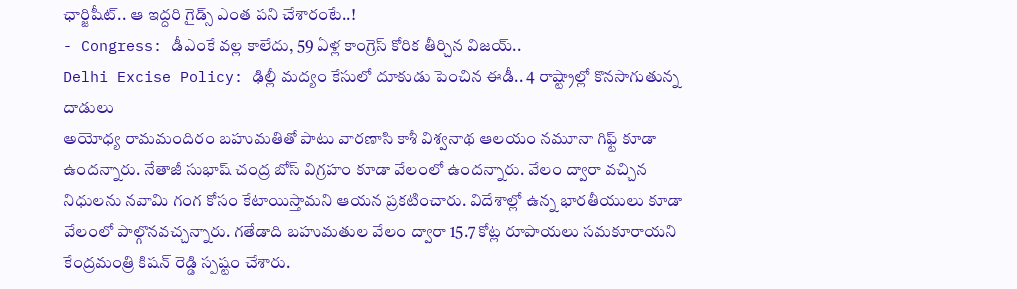ఛార్జిషీట్.. ఆ ఇద్దరి గైడ్స్ ఎంత పని చేశారంటే..!
- Congress: డీఎంకే వల్ల కాలేదు, 59 ఏళ్ల కాంగ్రెస్ కోరిక తీర్చిన విజయ్..
Delhi Excise Policy: ఢిల్లీ మద్యం కేసులో దూకుడు పెంచిన ఈడీ.. 4 రాష్ట్రాల్లో కొనసాగుతున్న దాడులు
అయోధ్య రామమందిరం బహుమతితో పాటు వారణాసి కాశీ విశ్వనాథ ఆలయం నమూనా గిఫ్ట్ కూడా ఉందన్నారు. నేతాజీ సుభాష్ చంద్ర బోస్ విగ్రహం కూడా వేలంలో ఉందన్నారు. వేలం ద్వారా వచ్చిన నిధులను నవామి గంగ కోసం కేటాయిస్తామని ఆయన ప్రకటించారు. విదేశాల్లో ఉన్న భారతీయులు కూడా వేలంలో పాల్గొనవచ్చన్నారు. గతేడాది బహుమతుల వేలం ద్వారా 15.7 కోట్ల రూపాయలు సమకూరాయని కేంద్రమంత్రి కిషన్ రెడ్డి స్పష్టం చేశారు.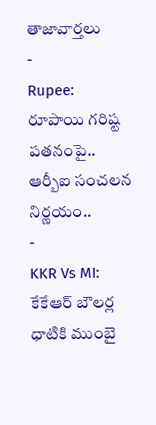తాజావార్తలు
-
Rupee: రూపాయి గరిష్ట పతనంపై.. ఆర్బీఐ సంచలన నిర్ణయం..
-
KKR Vs MI: కేకేఆర్ బౌలర్ల ధాటికి ముంబై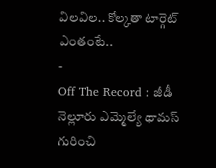విలవిల.. కోల్కతా టార్గెట్ ఎంతంటే..
-
Off The Record : జీడీ నెల్లూరు ఎమ్మెల్యే థామస్ గురించి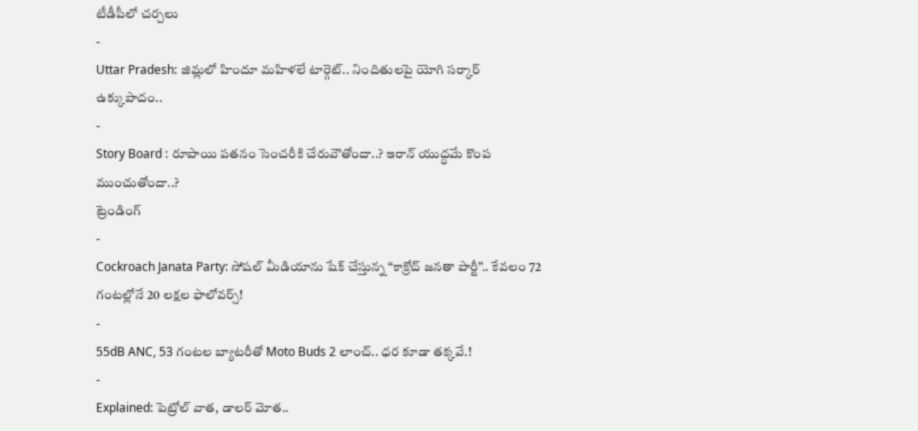టీడీపీలో చర్చలు
-
Uttar Pradesh: జిమ్లలో హిందూ మహిళలే టార్గెట్.. నిందితులపై యోగి సర్కార్ ఉక్కుపాదం..
-
Story Board : రూపాయి పతనం సెంచరీకి చేరువౌతోందా..? ఇరాన్ యుద్ధమే కొంప ముంచుతోందా..?
ట్రెండింగ్
-
Cockroach Janata Party: సోషల్ మీడియాను షేక్ చేస్తున్న “కాక్రోచ్ జనతా పార్టీ”.. కేవలం 72 గంటల్లోనే 20 లక్షల ఫాలోవర్స్!
-
55dB ANC, 53 గంటల బ్యాటరీతో Moto Buds 2 లాంచ్.. ధర కూడా తక్కవే.!
-
Explained: పెట్రోల్ వాత, డాలర్ మోత..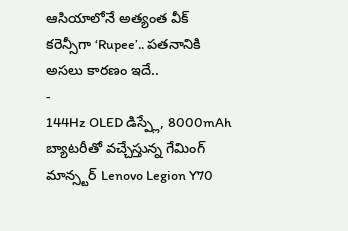ఆసియాలోనే అత్యంత వీక్ కరెన్సీగా ‘Rupee’.. పతనానికి అసలు కారణం ఇదే..
-
144Hz OLED డిస్ప్లే, 8000mAh బ్యాటరీతో వచ్చేస్తున్న గేమింగ్ మాన్స్టర్ Lenovo Legion Y70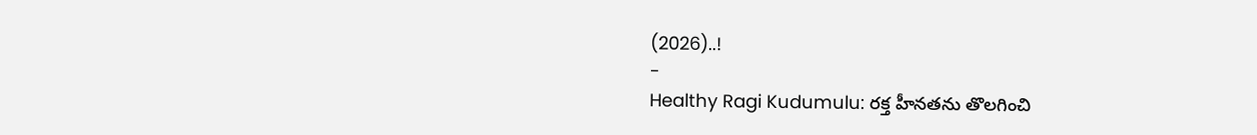(2026)..!
-
Healthy Ragi Kudumulu: రక్త హీనతను తొలగించి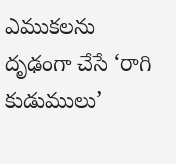ఎముకలను దృఢంగా చేసే ‘రాగి కుడుములు’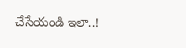చేసేయండి ఇలా..!